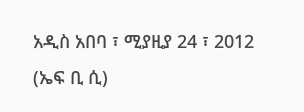አዲስ አበባ ፣ ሚያዚያ 24 ፣ 2012 (ኤፍ ቢ ሲ)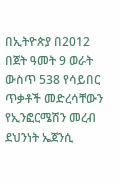በኢትዮጵያ በ2012 በጀት ዓመት 9 ወራት ውስጥ 538 የሳይበር ጥቃቶች መድረሳቸውን የኢንፎርሜሽን መረብ ደህንነት ኤጀንሲ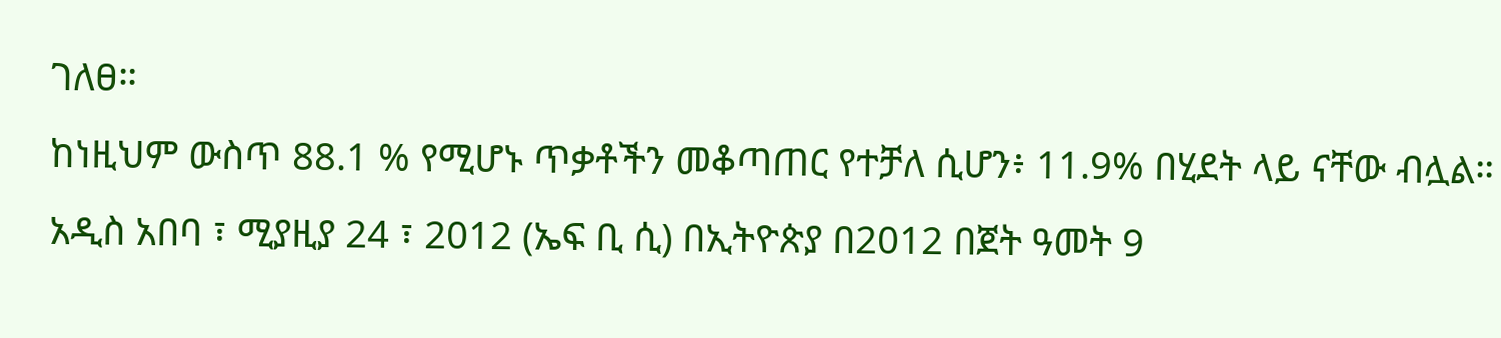ገለፀ።
ከነዚህም ውስጥ 88.1 % የሚሆኑ ጥቃቶችን መቆጣጠር የተቻለ ሲሆን፥ 11.9% በሂደት ላይ ናቸው ብሏል።
አዲስ አበባ ፣ ሚያዚያ 24 ፣ 2012 (ኤፍ ቢ ሲ) በኢትዮጵያ በ2012 በጀት ዓመት 9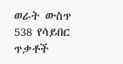ወራት ውስጥ 538 የሳይበር ጥቃቶች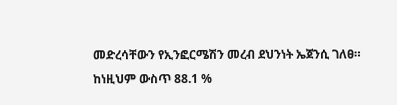መድረሳቸውን የኢንፎርሜሽን መረብ ደህንነት ኤጀንሲ ገለፀ።
ከነዚህም ውስጥ 88.1 %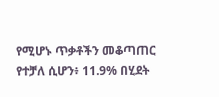የሚሆኑ ጥቃቶችን መቆጣጠር የተቻለ ሲሆን፥ 11.9% በሂደት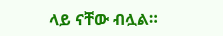ላይ ናቸው ብሏል።